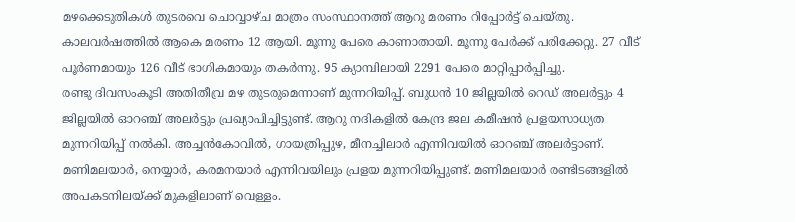മഴക്കെടുതികൾ തുടരവെ ചൊവ്വാഴ്ച മാത്രം സംസ്ഥാനത്ത് ആറു മരണം റിപ്പോർട്ട് ചെയ്തു. കാലവർഷത്തിൽ ആകെ മരണം 12 ആയി. മൂന്നു പേരെ കാണാതായി. മൂന്നു പേർക്ക് പരിക്കേറ്റു. 27 വീട് പൂർണമായും 126 വീട് ഭാഗികമായും തകർന്നു. 95 ക്യാമ്പിലായി 2291 പേരെ മാറ്റിപ്പാർപ്പിച്ചു.
രണ്ടു ദിവസംകൂടി അതിതീവ്ര മഴ തുടരുമെന്നാണ് മുന്നറിയിപ്പ്. ബുധൻ 10 ജില്ലയിൽ റെഡ് അലർട്ടും 4 ജില്ലയിൽ ഓറഞ്ച് അലർട്ടും പ്രഖ്യാപിച്ചിട്ടുണ്ട്. ആറു നദികളിൽ കേന്ദ്ര ജല കമീഷൻ പ്രളയസാധ്യത മുന്നറിയിപ്പ് നൽകി. അച്ചൻകോവിൽ, ഗായത്രിപ്പുഴ, മീനച്ചിലാർ എന്നിവയിൽ ഓറഞ്ച് അലർട്ടാണ്. മണിമലയാർ, നെയ്യാർ, കരമനയാർ എന്നിവയിലും പ്രളയ മുന്നറിയിപ്പുണ്ട്. മണിമലയാർ രണ്ടിടങ്ങളിൽ അപകടനിലയ്ക്ക് മുകളിലാണ് വെള്ളം.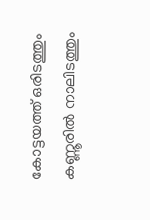കോട്ടയത്ത് ഒരിടത്തും കണ്ണൂരിൽ നാലിടത്തും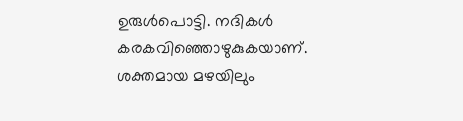ഉരുൾപൊട്ടി. നദികൾ കരകവിഞ്ഞൊഴുകുകയാണ്. ശക്തമായ മഴയിലും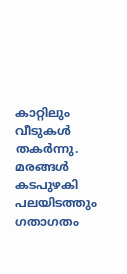കാറ്റിലും വീടുകൾ തകർന്നു. മരങ്ങൾ കടപുഴകി പലയിടത്തും ഗതാഗതം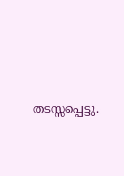തടസ്സപ്പെട്ടു.